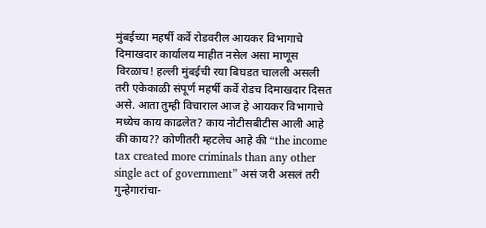मुंबईच्या महर्षी कर्वे रोडवरील आयकर विभागाचे दिमाखदार कार्यालय माहीत नसेल असा माणूस विरळाच! हल्ली मुंबईची रया बिघडत चालली असली तरी एकेकाळी संपूर्ण महर्षी कर्वे रोडच दिमाखदार दिसत असे. आता तुम्ही विचाराल आज हे आयकर विभागाचे मध्येच काय काढलेत? काय नोटीसबीटीस आली आहे की काय?? कोणीतरी म्हटलेच आहे की “the income tax created more criminals than any other single act of government” असं जरी असलं तरी गुन्हेगारांचा-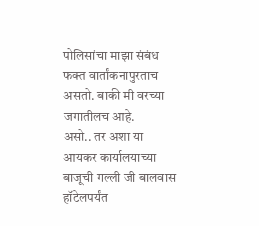पोलिसांचा माझा संबंध फक्त वार्तांकनापुरताच असतो. बाकी मी वरच्या जगातीलच आहे.
असो.. तर अशा या आयकर कार्यालयाच्या बाजूची गल्ली जी बालवास हॉटेलपर्यंत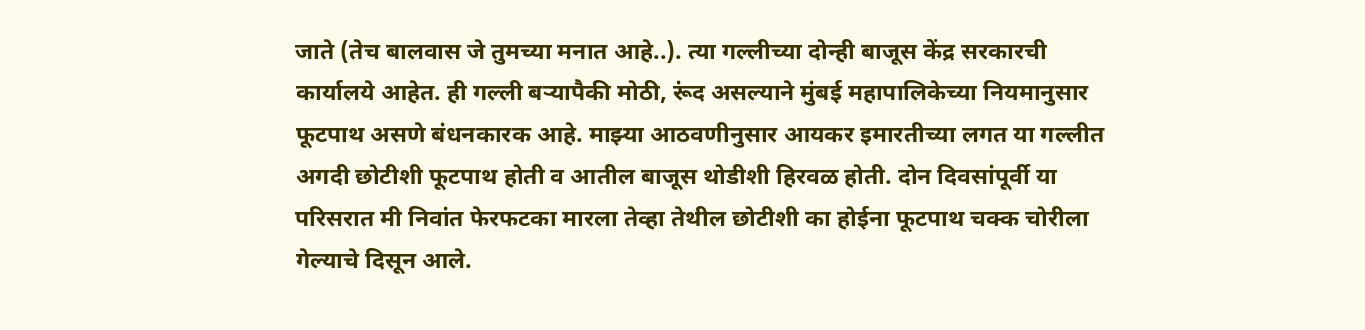जाते (तेच बालवास जे तुमच्या मनात आहे..). त्या गल्लीच्या दोन्ही बाजूस केंद्र सरकारची कार्यालये आहेत. ही गल्ली बऱ्यापैकी मोठी, रूंद असल्याने मुंबई महापालिकेच्या नियमानुसार फूटपाथ असणे बंधनकारक आहे. माझ्या आठवणीनुसार आयकर इमारतीच्या लगत या गल्लीत अगदी छोटीशी फूटपाथ होती व आतील बाजूस थोडीशी हिरवळ होती. दोन दिवसांपूर्वी या परिसरात मी निवांत फेरफटका मारला तेव्हा तेथील छोटीशी का होईना फूटपाथ चक्क चोरीला गेल्याचे दिसून आले.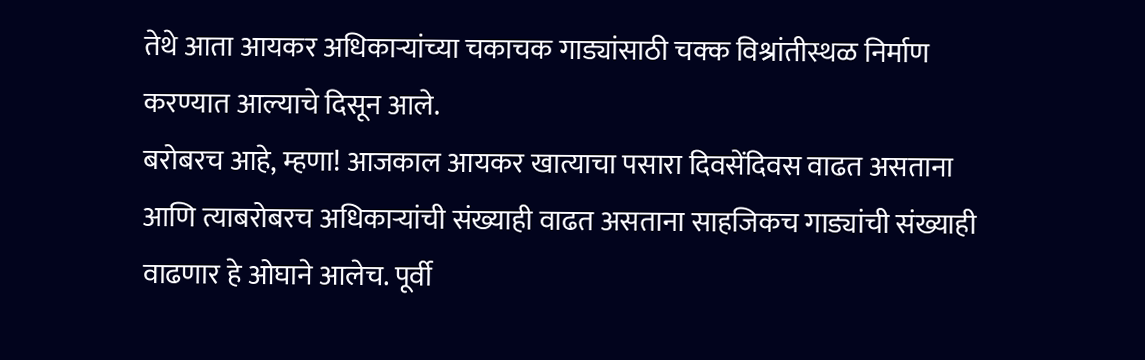तेथे आता आयकर अधिकाऱ्यांच्या चकाचक गाड्यांसाठी चक्क विश्रांतीस्थळ निर्माण करण्यात आल्याचे दिसून आले.
बरोबरच आहे, म्हणा! आजकाल आयकर खात्याचा पसारा दिवसेंदिवस वाढत असताना आणि त्याबरोबरच अधिकाऱ्यांची संख्याही वाढत असताना साहजिकच गाड्यांची संख्याही वाढणार हे ओघाने आलेच. पूर्वी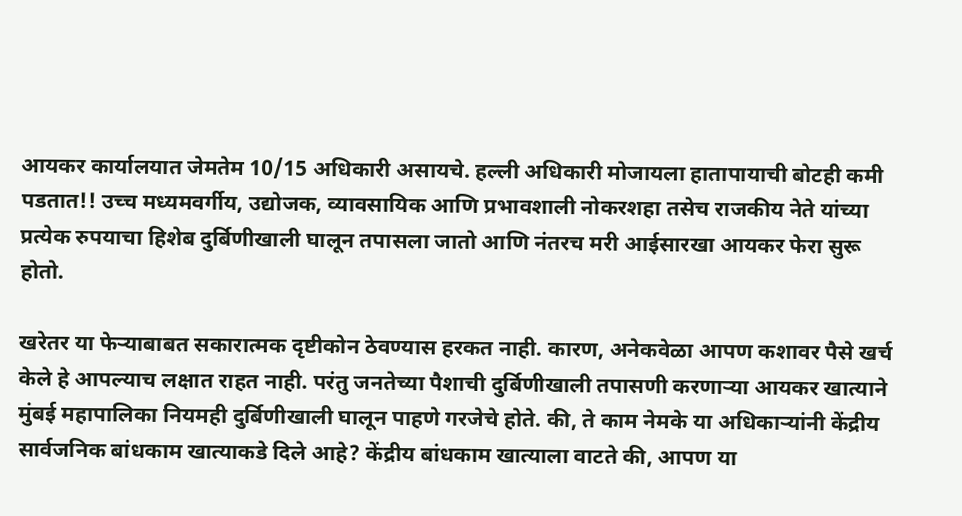आयकर कार्यालयात जेमतेम 10/15 अधिकारी असायचे. हल्ली अधिकारी मोजायला हातापायाची बोटही कमी पडतात!! उच्च मध्यमवर्गीय, उद्योजक, व्यावसायिक आणि प्रभावशाली नोकरशहा तसेच राजकीय नेते यांच्या प्रत्येक रुपयाचा हिशेब दुर्बिणीखाली घालून तपासला जातो आणि नंतरच मरी आईसारखा आयकर फेरा सुरू होतो.

खरेतर या फेऱ्याबाबत सकारात्मक दृष्टीकोन ठेवण्यास हरकत नाही. कारण, अनेकवेळा आपण कशावर पैसे खर्च केले हे आपल्याच लक्षात राहत नाही. परंतु जनतेच्या पैशाची दुर्बिणीखाली तपासणी करणाऱ्या आयकर खात्याने मुंबई महापालिका नियमही दुर्बिणीखाली घालून पाहणे गरजेचे होते. की, ते काम नेमके या अधिकाऱ्यांनी केंद्रीय सार्वजनिक बांधकाम खात्याकडे दिले आहे? केंद्रीय बांधकाम खात्याला वाटते की, आपण या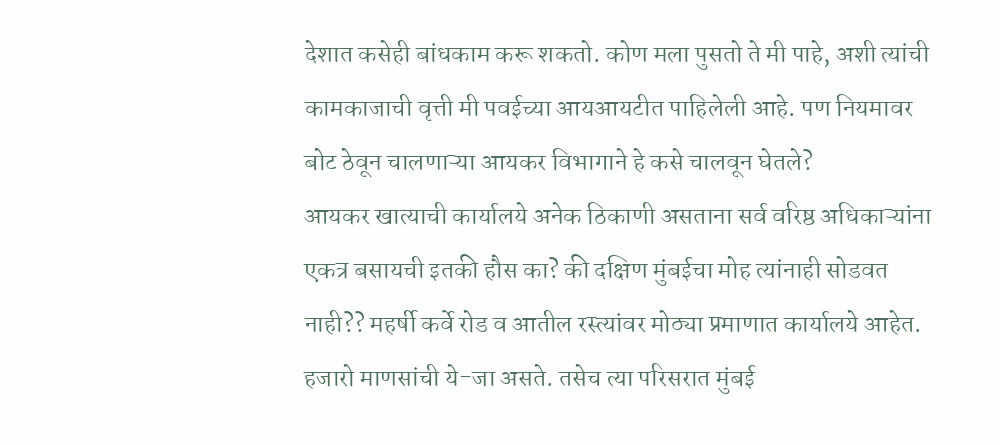देशात कसेही बांधकाम करू शकतो. कोण मला पुसतो ते मी पाहे, अशी त्यांची कामकाजाची वृत्ती मी पवईच्या आयआयटीत पाहिलेली आहे. पण नियमावर बोट ठेवून चालणाऱ्या आयकर विभागाने हे कसे चालवून घेतले?
आयकर खात्याची कार्यालये अनेक ठिकाणी असताना सर्व वरिष्ठ अधिकाऱ्यांना एकत्र बसायची इतकी हौस का? की दक्षिण मुंबईचा मोह त्यांनाही सोडवत नाही?? महर्षी कर्वे रोड व आतील रस्त्यांवर मोठ्या प्रमाणात कार्यालये आहेत. हजारो माणसांची ये-जा असते. तसेच त्या परिसरात मुंबई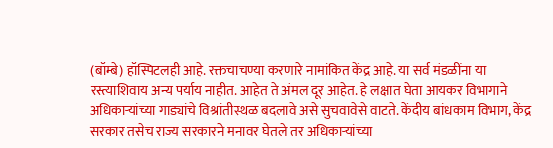(बॉम्बे) हॉस्पिटलही आहे. रक्तचाचण्या करणारे नामांकित केंद्र आहे. या सर्व मंडळींना या रस्त्याशिवाय अन्य पर्याय नाहीत. आहेत ते अंमल दूर आहेत. हे लक्षात घेता आयकर विभागाने अधिकाऱ्यांच्या गाड्यांचे विश्रांतीस्थळ बदलावे असे सुचवावेसे वाटते. केंदीय बांधकाम विभाग, केंद्र सरकार तसेच राज्य सरकारने मनावर घेतले तर अधिकाऱ्यांच्या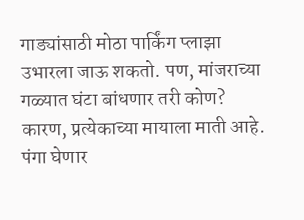गाड्यांसाठी मोठा पार्किंग प्लाझा उभारला जाऊ शकतो. पण, मांजराच्या गळ्यात घंटा बांधणार तरी कोण? कारण, प्रत्येकाच्या मायाला माती आहे. पंगा घेणार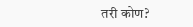तरी कोण?